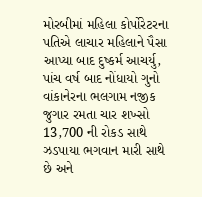મોરબીમાં મહિલા કોર્પોરેટરના પતિએ લાચાર મહિલાને પૈસા આપ્યા બાદ દુષ્કર્મ આચર્યુ, પાંચ વર્ષ બાદ નોંધાયો ગુનો વાંકાનેરના ભલગામ નજીક જુગાર રમતા ચાર શખ્સો 13,700 ની રોકડ સાથે ઝડપાયા ભગવાન મારી સાથે છે અને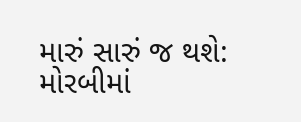મારું સારું જ થશે: મોરબીમાં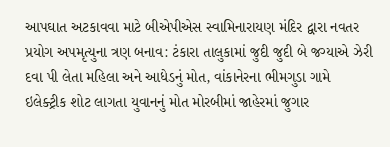આપઘાત અટકાવવા માટે બીએપીએસ સ્વામિનારાયણ મંદિર દ્વારા નવતર પ્રયોગ અપમૃત્યુના ત્રણ બનાવ: ટંકારા તાલુકામાં જુદી જુદી બે જગ્યાએ ઝેરી દવા પી લેતા મહિલા અને આધેડનું મોત, વાંકાનેરના ભીમગુડા ગામે ઇલેક્ટ્રીક શોટ લાગતા યુવાનનું મોત મોરબીમાં જાહેરમાં જુગાર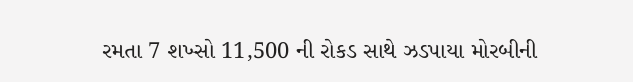રમતા 7 શખ્સો 11,500 ની રોકડ સાથે ઝડપાયા મોરબીની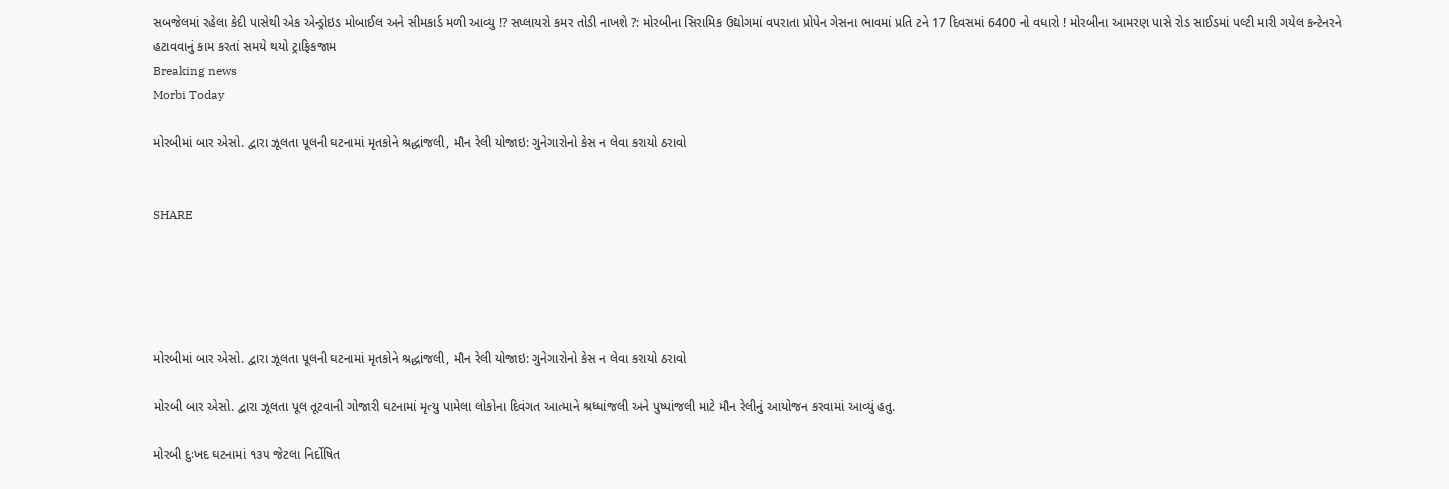સબજેલમાં રહેલા કેદી પાસેથી એક એન્ડ્રોઇડ મોબાઈલ અને સીમકાર્ડ મળી આવ્યુ !? સપ્લાયરો કમર તોડી નાખશે ?: મોરબીના સિરામિક ઉદ્યોગમાં વપરાતા પ્રોપેન ગેસના ભાવમાં પ્રતિ ટને 17 દિવસમાં 6400 નો વધારો ! મોરબીના આમરણ પાસે રોડ સાઈડમાં પલ્ટી મારી ગયેલ કન્ટેનરને હટાવવાનું કામ કરતાં સમયે થયો ટ્રાફિકજામ
Breaking news
Morbi Today

મોરબીમાં બાર એસો. દ્વારા ઝૂલતા પૂલની ઘટનામાં મૃતકોને શ્રદ્ધાંજલી, મૌન રેલી યોજાઇ: ગુનેગારોનો કેસ ન લેવા કરાયો ઠરાવો


SHARE





મોરબીમાં બાર એસો. દ્વારા ઝૂલતા પૂલની ઘટનામાં મૃતકોને શ્રદ્ધાંજલી, મૌન રેલી યોજાઇ: ગુનેગારોનો કેસ ન લેવા કરાયો ઠરાવો

મોરબી બાર એસો. દ્વારા ઝૂલતા પૂલ તૂટવાની ગોજારી ઘટનામાં મૃત્યુ પામેલા લોકોના દિવંગત આત્માને શ્રધ્ધાંજલી અને પુષ્પાંજલી માટે મૌન રેલીનું આયોજન કરવામાં આવ્યું હતુ.

મોરબી દુઃખદ ઘટનામાં ૧૩૫ જેટલા નિર્દોષિત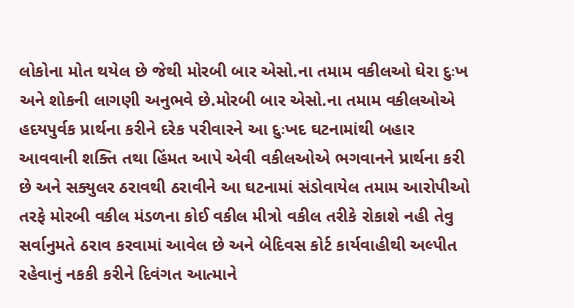લોકોના મોત થયેલ છે જેથી મોરબી બાર એસો.ના તમામ વકીલઓ ઘેરા દુઃખ અને શોકની લાગણી અનુભવે છે.મોરબી બાર એસો.ના તમામ વકીલઓએ હદયપુર્વક પ્રાર્થના કરીને દરેક પરીવારને આ દુઃખદ ઘટનામાંથી બહાર આવવાની શક્તિ તથા હિંમત આપે એવી વકીલઓએ ભગવાનને પ્રાર્થના કરી છે અને સક્યુલર ઠરાવથી ઠરાવીને આ ઘટનામાં સંડોવાયેલ તમામ આરોપીઓ તરફે મોરબી વકીલ મંડળના કોઈ વકીલ મીત્રો વકીલ તરીકે રોકાશે નહી તેવુ સર્વાનુમતે ઠરાવ કરવામાં આવેલ છે અને બેદિવસ કોર્ટ કાર્યવાહીથી અલ્પીત રહેવાનું નકકી કરીને દિવંગત આત્માને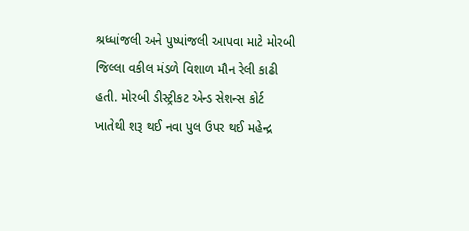શ્રધ્ધાંજલી અને પુષ્પાંજલી આપવા માટે મોરબી જિલ્લા વકીલ મંડળે વિશાળ મૌન રેલી કાઢી હતી. મોરબી ડીસ્ટ્રીકટ એન્ડ સેશન્સ કોર્ટ ખાતેથી શરૂ થઈ નવા પુલ ઉપર થઈ મહેન્દ્ર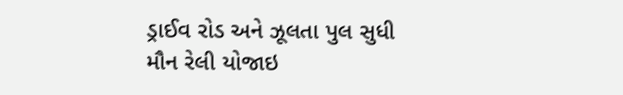ડ્રાઈવ રોડ અને ઝૂલતા પુલ સુધી મૌન રેલી યોજાઇ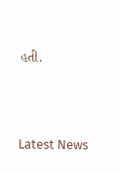હતી.




Latest News